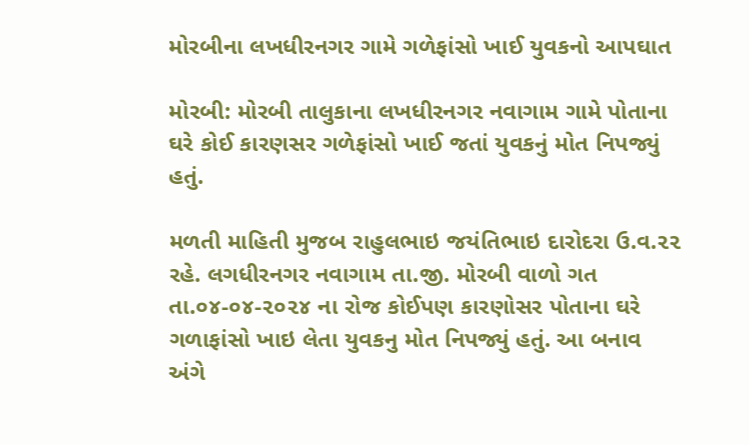મોરબીના લખધીરનગર ગામે ગળેફાંસો ખાઈ યુવકનો આપઘાત

મોરબી: મોરબી તાલુકાના લખધીરનગર નવાગામ ગામે પોતાના ઘરે કોઈ કારણસર ગળેફાંસો ખાઈ જતાં યુવકનું મોત નિપજ્યું હતું.

મળતી માહિતી મુજબ રાહુલભાઇ જયંતિભાઇ દારોદરા ઉ.વ.૨૨ રહે. લગધીરનગર નવાગામ તા.જી. મોરબી વાળો ગત તા.૦૪-૦૪-૨૦૨૪ ના રોજ કોઈપણ કારણોસર પોતાના ઘરે ગળાફાંસો ખાઇ લેતા યુવકનુ મોત નિપજ્યું હતું. આ બનાવ અંગે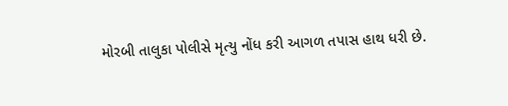મોરબી તાલુકા પોલીસે મૃત્યુ નોંધ કરી આગળ તપાસ હાથ ધરી છે.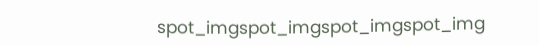spot_imgspot_imgspot_imgspot_img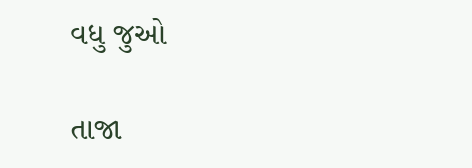વધુ જુઓ

તાજા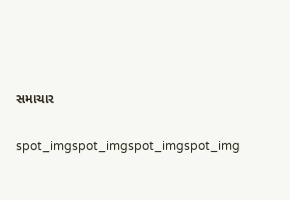સમાચાર

spot_imgspot_imgspot_imgspot_img